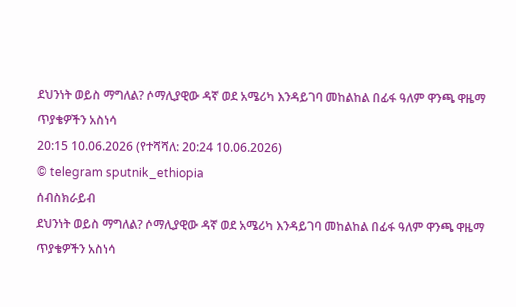ደህንነት ወይስ ማግለል? ሶማሊያዊው ዳኛ ወደ አሜሪካ እንዳይገባ መከልከል በፊፋ ዓለም ዋንጫ ዋዜማ ጥያቄዎችን አስነሳ
20:15 10.06.2026 (የተሻሻለ: 20:24 10.06.2026)
© telegram sputnik_ethiopia
ሰብስክራይብ
ደህንነት ወይስ ማግለል? ሶማሊያዊው ዳኛ ወደ አሜሪካ እንዳይገባ መከልከል በፊፋ ዓለም ዋንጫ ዋዜማ ጥያቄዎችን አስነሳ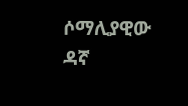ሶማሊያዊው ዳኛ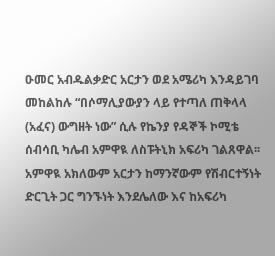ዑመር አብዱልቃድር አርታን ወደ አሜሪካ እንዳይገባ መከልከሉ “በሶማሊያውያን ላይ የተጣለ ጠቅላላ (አፈና) ውግዘት ነው” ሲሉ የኬንያ የዳኞች ኮሚቴ ሰብሳቢ ካሌብ አምዋዪ ለስፑትኒክ አፍሪካ ገልጸዋል፡፡
አምዋዪ አክለውም አርታን ከማንኛውም የሽብርተኝነት ድርጊት ጋር ግንኙነት እንደሌለው እና ከአፍሪካ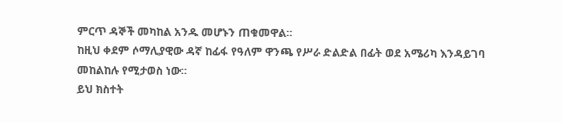ምርጥ ዳኞች መካከል አንዱ መሆኑን ጠቁመዋል።
ከዚህ ቀደም ሶማሊያዊው ዳኛ ከፊፋ የዓለም ዋንጫ የሥራ ድልድል በፊት ወደ አሜሪካ እንዳይገባ መከልከሉ የሚታወስ ነው።
ይህ ክስተት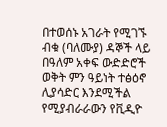በተወሰኑ አገራት የሚገኙ ብቁ (ባለሙያ) ዳኞች ላይ በዓለም አቀፍ ውድድሮች ወቅት ምን ዓይነት ተፅዕኖ ሊያሳድር እንደሚችል የሚያብራራውን የቪዲዮ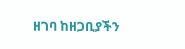ዘገባ ከዘጋቢያችን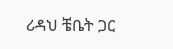ሪዳህ ቼቤት ጋር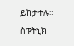ይከታተሉ።
ስፑትኒክ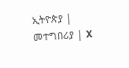ኢትዮጵያ | መተግበሪያ | X